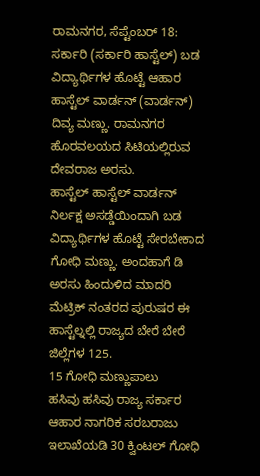ರಾಮನಗರ, ಸೆಪ್ಟೆಂಬರ್ 18: ಸರ್ಕಾರಿ (ಸರ್ಕಾರಿ ಹಾಸ್ಟೆಲ್) ಬಡ ವಿದ್ಯಾರ್ಥಿಗಳ ಹೊಟ್ಟೆ ಆಹಾರ ಹಾಸ್ಟೆಲ್ ವಾರ್ಡನ್ (ವಾರ್ಡನ್) ದಿವ್ಯ ಮಣ್ಣು. ರಾಮನಗರ ಹೊರವಲಯದ ಸಿಟಿಯಲ್ಲಿರುವ ದೇವರಾಜ ಅರಸು.
ಹಾಸ್ಟೆಲ್ ಹಾಸ್ಟೆಲ್ ವಾರ್ಡನ್ ನಿರ್ಲಕ್ಷ ಅಸಡ್ಡೆಯಿಂದಾಗಿ ಬಡ ವಿದ್ಯಾರ್ಥಿಗಳ ಹೊಟ್ಟೆ ಸೇರಬೇಕಾದ ಗೋಧಿ ಮಣ್ಣು. ಅಂದಹಾಗೆ ಡಿ ಅರಸು ಹಿಂದುಳಿದ ಮಾದರಿ ಮೆಟ್ರಿಕ್ ನಂತರದ ಪುರುಷರ ಈ ಹಾಸ್ಟೆಲ್ನಲ್ಲಿ ರಾಜ್ಯದ ಬೇರೆ ಬೇರೆ ಜಿಲ್ಲೆಗಳ 125.
15 ಗೋಧಿ ಮಣ್ಣುಪಾಲು
ಹಸಿವು ಹಸಿವು ರಾಜ್ಯ ಸರ್ಕಾರ ಆಹಾರ ನಾಗರಿಕ ಸರಬರಾಜು ಇಲಾಖೆಯಡಿ 30 ಕ್ವಿಂಟಲ್ ಗೋಧಿ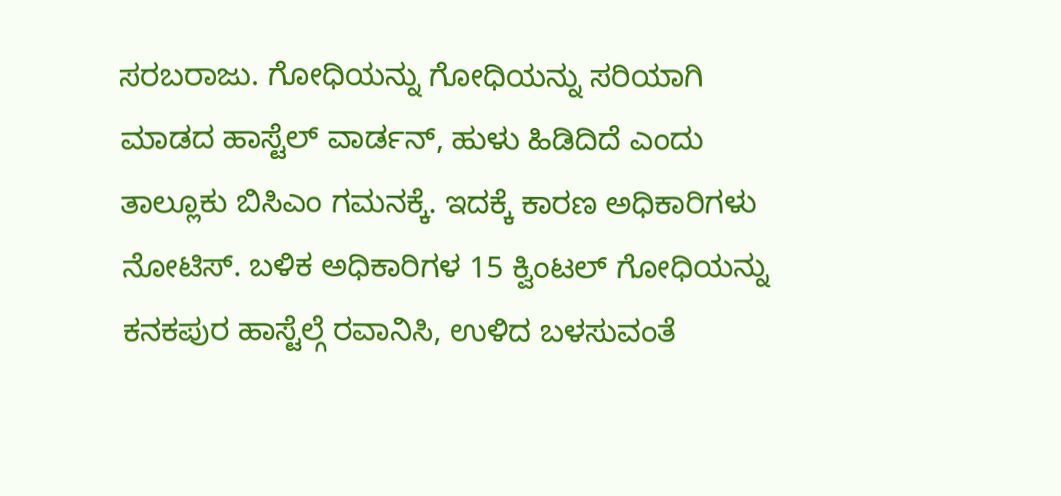ಸರಬರಾಜು. ಗೋಧಿಯನ್ನು ಗೋಧಿಯನ್ನು ಸರಿಯಾಗಿ ಮಾಡದ ಹಾಸ್ಟೆಲ್ ವಾರ್ಡನ್, ಹುಳು ಹಿಡಿದಿದೆ ಎಂದು ತಾಲ್ಲೂಕು ಬಿಸಿಎಂ ಗಮನಕ್ಕೆ. ಇದಕ್ಕೆ ಕಾರಣ ಅಧಿಕಾರಿಗಳು ನೋಟಿಸ್. ಬಳಿಕ ಅಧಿಕಾರಿಗಳ 15 ಕ್ವಿಂಟಲ್ ಗೋಧಿಯನ್ನು ಕನಕಪುರ ಹಾಸ್ಟೆಲ್ಗೆ ರವಾನಿಸಿ, ಉಳಿದ ಬಳಸುವಂತೆ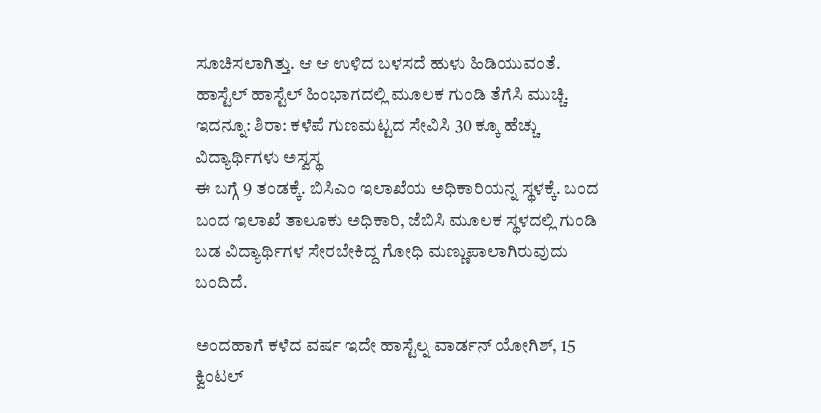ಸೂಚಿಸಲಾಗಿತ್ತು. ಆ ಆ ಉಳಿದ ಬಳಸದೆ ಹುಳು ಹಿಡಿಯುವಂತೆ. ಹಾಸ್ಟೆಲ್ ಹಾಸ್ಟೆಲ್ ಹಿಂಭಾಗದಲ್ಲಿ ಮೂಲಕ ಗುಂಡಿ ತೆಗೆಸಿ ಮುಚ್ಚಿ.
ಇದನ್ನೂ: ಶಿರಾ: ಕಳೆಪೆ ಗುಣಮಟ್ಟದ ಸೇವಿಸಿ 30 ಕ್ಕೂ ಹೆಚ್ಚು ವಿದ್ಯಾರ್ಥಿಗಳು ಅಸ್ವಸ್ಥ
ಈ ಬಗ್ಗೆ 9 ತಂಡಕ್ಕೆ. ಬಿಸಿಎಂ ಇಲಾಖೆಯ ಅಧಿಕಾರಿಯನ್ನ ಸ್ಥಳಕ್ಕೆ. ಬಂದ ಬಂದ ಇಲಾಖೆ ತಾಲೂಕು ಅಧಿಕಾರಿ, ಜೆಬಿಸಿ ಮೂಲಕ ಸ್ಥಳದಲ್ಲಿ ಗುಂಡಿ ಬಡ ವಿದ್ಯಾರ್ಥಿಗಳ ಸೇರಬೇಕಿದ್ದ ಗೋಧಿ ಮಣ್ಣುಪಾಲಾಗಿರುವುದು ಬಂದಿದೆ.

ಅಂದಹಾಗೆ ಕಳೆದ ವರ್ಷ ಇದೇ ಹಾಸ್ಟೆಲ್ನ ವಾರ್ಡನ್ ಯೋಗಿಶ್, 15 ಕ್ವಿಂಟಲ್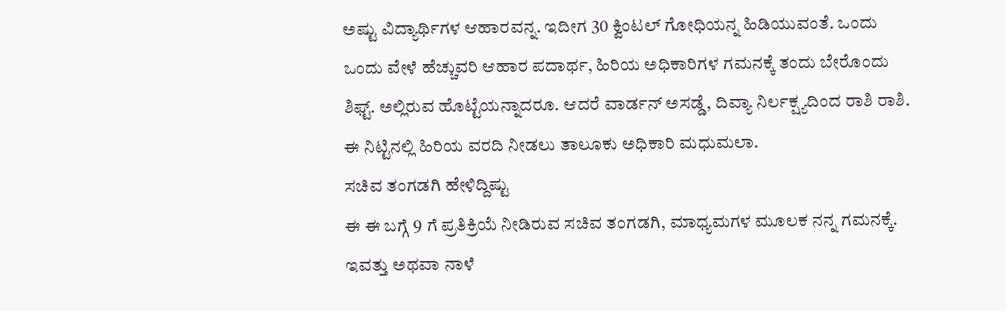ಅಷ್ಟು ವಿದ್ಯಾರ್ಥಿಗಳ ಆಹಾರವನ್ನ. ಇದೀಗ 30 ಕ್ವಿಂಟಲ್ ಗೋಧಿಯನ್ನ ಹಿಡಿಯುವಂತೆ. ಒಂದು ಒಂದು ವೇಳೆ ಹೆಚ್ಚುವರಿ ಆಹಾರ ಪದಾರ್ಥ, ಹಿರಿಯ ಅಧಿಕಾರಿಗಳ ಗಮನಕ್ಕೆ ತಂದು ಬೇರೊಂದು ಶಿಫ್ಟ್. ಅಲ್ಲಿರುವ ಹೊಟ್ಟೆಯನ್ನಾದರೂ. ಆದರೆ ವಾರ್ಡನ್ ಅಸಡ್ಡೆ, ದಿವ್ಯಾ ನಿರ್ಲಕ್ಷ್ಯದಿಂದ ರಾಶಿ ರಾಶಿ. ಈ ನಿಟ್ಟಿನಲ್ಲಿ ಹಿರಿಯ ವರದಿ ನೀಡಲು ತಾಲೂಕು ಅಧಿಕಾರಿ ಮಧುಮಲಾ.
ಸಚಿವ ತಂಗಡಗಿ ಹೇಳಿದ್ದಿಷ್ಟು
ಈ ಈ ಬಗ್ಗೆ 9 ಗೆ ಪ್ರತಿಕ್ರಿಯೆ ನೀಡಿರುವ ಸಚಿವ ತಂಗಡಗಿ, ಮಾಧ್ಯಮಗಳ ಮೂಲಕ ನನ್ನ ಗಮನಕ್ಕೆ. ಇವತ್ತು ಅಥವಾ ನಾಳೆ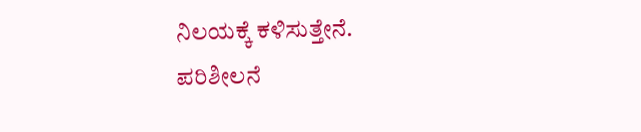ನಿಲಯಕ್ಕೆ ಕಳಿಸುತ್ತೇನೆ. ಪರಿಶೀಲನೆ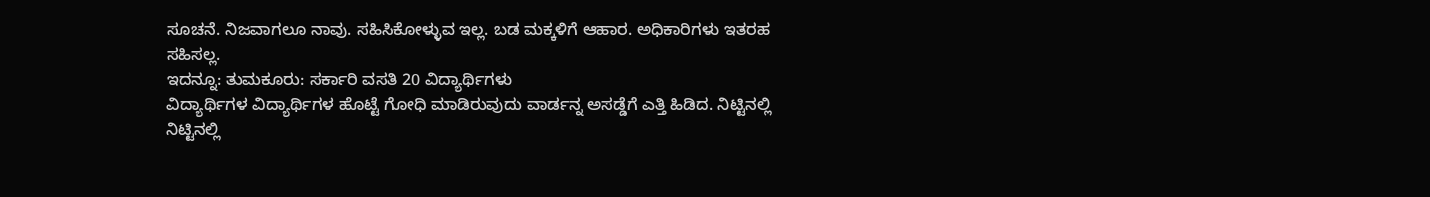ಸೂಚನೆ. ನಿಜವಾಗಲೂ ನಾವು. ಸಹಿಸಿಕೋಳ್ಳುವ ಇಲ್ಲ. ಬಡ ಮಕ್ಕಳಿಗೆ ಆಹಾರ. ಅಧಿಕಾರಿಗಳು ಇತರಹ ಸಹಿಸಲ್ಲ.
ಇದನ್ನೂ: ತುಮಕೂರು: ಸರ್ಕಾರಿ ವಸತಿ 20 ವಿದ್ಯಾರ್ಥಿಗಳು
ವಿದ್ಯಾರ್ಥಿಗಳ ವಿದ್ಯಾರ್ಥಿಗಳ ಹೊಟ್ಟೆ ಗೋಧಿ ಮಾಡಿರುವುದು ವಾರ್ಡನ್ನ ಅಸಡ್ಡೆಗೆ ಎತ್ತಿ ಹಿಡಿದ. ನಿಟ್ಟಿನಲ್ಲಿ ನಿಟ್ಟಿನಲ್ಲಿ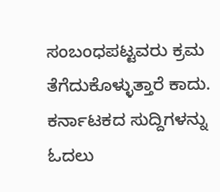ಸಂಬಂಧಪಟ್ಟವರು ಕ್ರಮ ತೆಗೆದುಕೊಳ್ಳುತ್ತಾರೆ ಕಾದು.
ಕರ್ನಾಟಕದ ಸುದ್ದಿಗಳನ್ನು ಓದಲು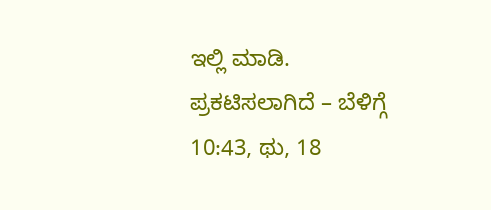ಇಲ್ಲಿ ಮಾಡಿ.
ಪ್ರಕಟಿಸಲಾಗಿದೆ – ಬೆಳಿಗ್ಗೆ 10:43, ಥು, 18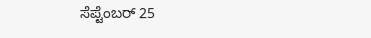ಸೆಪ್ಟೆಂಬರ್ 25